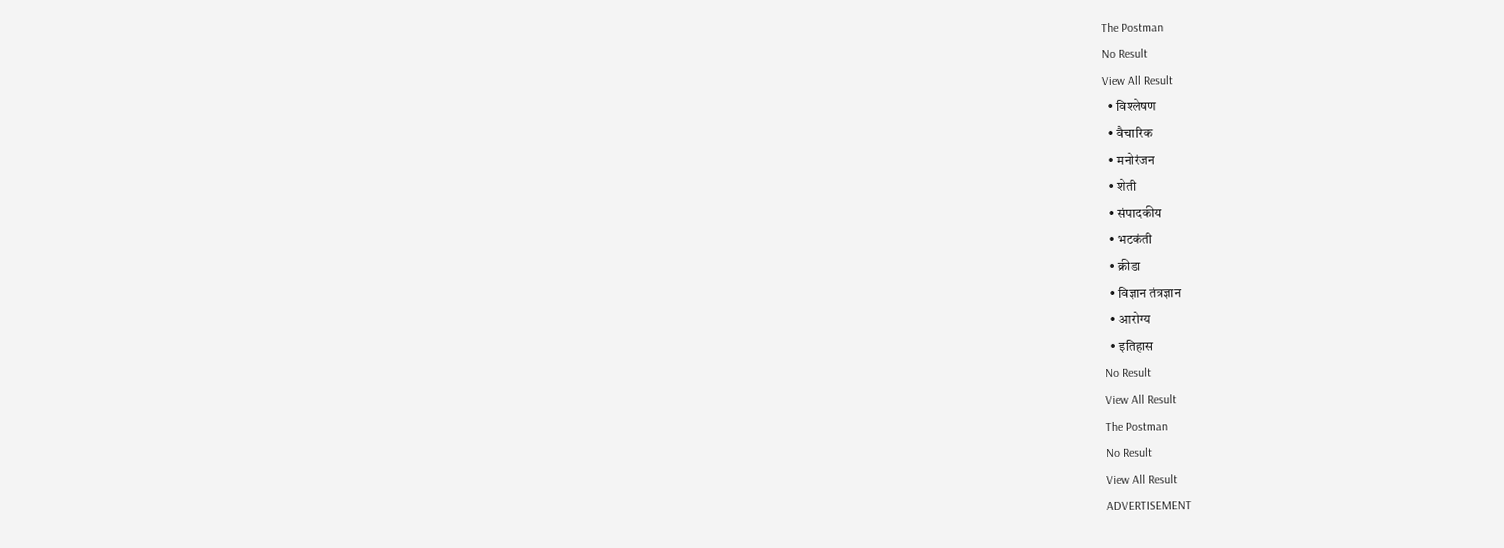The Postman
No Result
View All Result
  • विश्लेषण
  • वैचारिक
  • मनोरंजन
  • शेती
  • संपादकीय
  • भटकंती
  • क्रीडा
  • विज्ञान तंत्रज्ञान
  • आरोग्य
  • इतिहास
No Result
View All Result
The Postman
No Result
View All Result
ADVERTISEMENT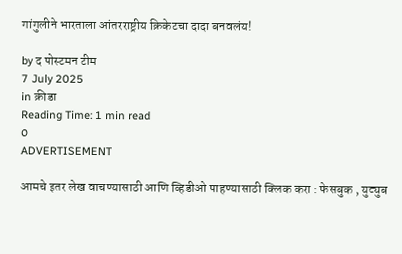गांगुलीने भारताला आंतरराष्ट्रीय क्रिकेटचा दादा बनवलंय!

by द पोस्टमन टीम
7 July 2025
in क्रीडा
Reading Time: 1 min read
0
ADVERTISEMENT

आमचे इतर लेख वाचण्यासाठी आणि व्हिडीओ पाहण्यासाठी क्लिक करा : फेसबुक , युट्युब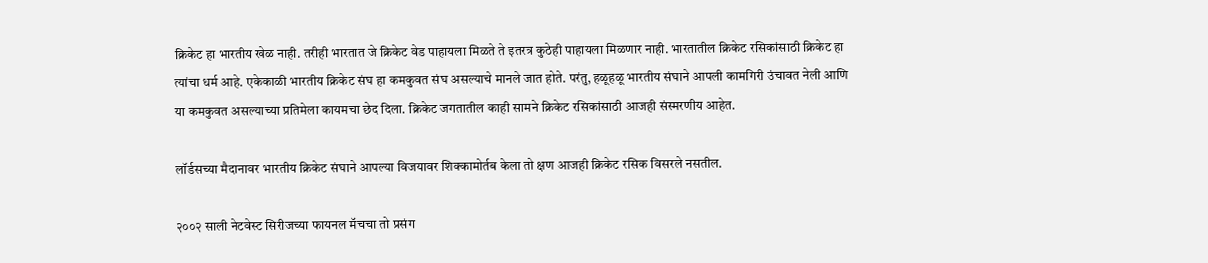क्रिकेट हा भारतीय खेळ नाही. तरीही भारतात जे क्रिकेट वेड पाहायला मिळते ते इतरत्र कुठेही पाहायला मिळणार नाही. भारतातील क्रिकेट रसिकांसाठी क्रिकेट हा त्यांचा धर्म आहे. एकेकाळी भारतीय क्रिकेट संघ हा कमकुवत संघ असल्याचे मानले जात होते. परंतु, हळूहळू भारतीय संघाने आपली कामगिरी उंचावत नेली आणि या कमकुवत असल्याच्या प्रतिमेला कायमचा छेद दिला. क्रिकेट जगतातील काही सामने क्रिकेट रसिकांसाठी आजही संस्मरणीय आहेत.

लॉर्डसच्या मैदानावर भारतीय क्रिकेट संघाने आपल्या विजयावर शिक्कामोर्तब केला तो क्षण आजही क्रिकेट रसिक विसरले नसतील.

२००२ साली नेटवेस्ट सिरीजच्या फायनल मॅचचा तो प्रसंग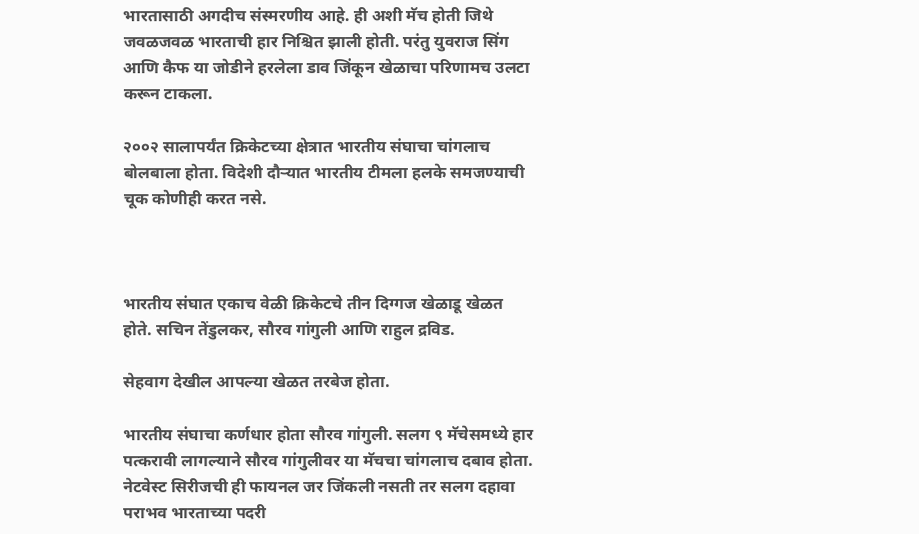भारतासाठी अगदीच संस्मरणीय आहे. ही अशी मॅच होती जिथे जवळजवळ भारताची हार निश्चित झाली होती. परंतु युवराज सिंग आणि कैफ या जोडीने हरलेला डाव जिंकून खेळाचा परिणामच उलटा करून टाकला.

२००२ सालापर्यंत क्रिकेटच्या क्षेत्रात भारतीय संघाचा चांगलाच बोलबाला होता. विदेशी दौऱ्यात भारतीय टीमला हलके समजण्याची चूक कोणीही करत नसे.



भारतीय संघात एकाच वेळी क्रिकेटचे तीन दिग्गज खेळाडू खेळत होते. सचिन तेंडुलकर, सौरव गांगुली आणि राहुल द्रविड.

सेहवाग देखील आपल्या खेळत तरबेज होता.

भारतीय संघाचा कर्णधार होता सौरव गांगुली. सलग ९ मॅचेसमध्ये हार पत्करावी लागल्याने सौरव गांगुलीवर या मॅचचा चांगलाच दबाव होता. नेटवेस्ट सिरीजची ही फायनल जर जिंकली नसती तर सलग दहावा पराभव भारताच्या पदरी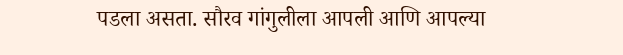पडला असता. सौरव गांगुलीला आपली आणि आपल्या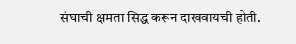संघाची क्षमता सिद्ध करून दाखवायची होती.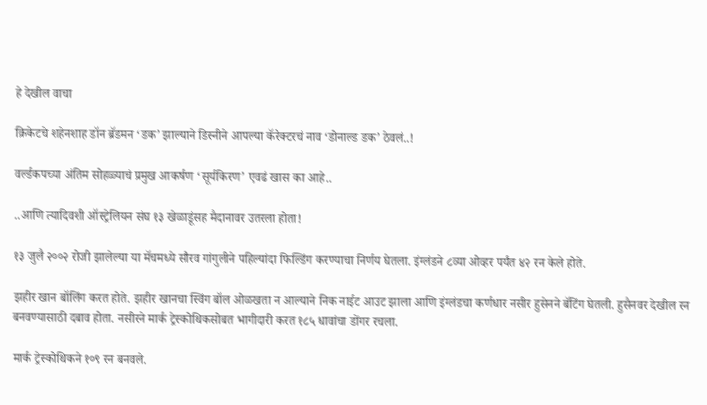हे देखील वाचा

क्रिकेटचे शहेनशाह डॉन ब्रॅडमन ‘डक’ झाल्याने डिस्नीने आपल्या कॅरेक्टरचं नाव ‘डोनाल्ड डक’ ठेवलं..!

वर्ल्डकपच्या अंतिम सोहळ्याचं प्रमुख आकर्षण ‘सूर्यकिरण’ एवढं खास का आहे..

..आणि त्यादिवशी ऑस्ट्रेलियन संघ १३ खेळाडूंसह मैदानावर उतरला होता!

१३ जुलै २००२ रोजी झालेल्या या मॅचमध्ये सौरव गांगुलीने पहिल्यांदा फिल्डिंग करण्याचा निर्णय घेतला. इंग्लंडने ८व्या ओव्हर पर्यंत ४२ रन केले होते.

झहीर खान बॉलिंग करत होते. झहीर खानचा स्विंग बॉल ओळखता न आल्याने निक नाईट आउट झाला आणि इंग्लंडचा कर्णधार नसीर हुसेनने बॅटिंग घेतली. हुसैनवर देखील रन बनवण्यासाठी दबाव होता. नसीरने मार्क ट्रेस्कोथिकसोबत भागीदारी करत १८५ धावांचा डोंगर रचला.

मार्क ट्रेस्कोथिकने १०९ रन बनवले.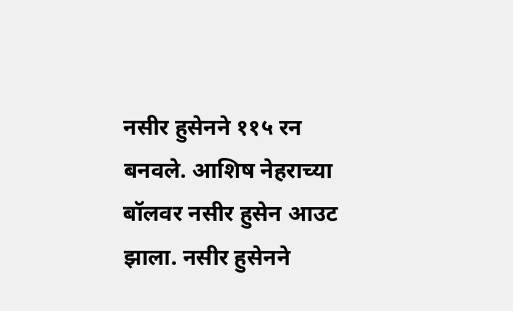नसीर हुसेनने ११५ रन बनवले. आशिष नेहराच्या बॉलवर नसीर हुसेन आउट झाला. नसीर हुसेनने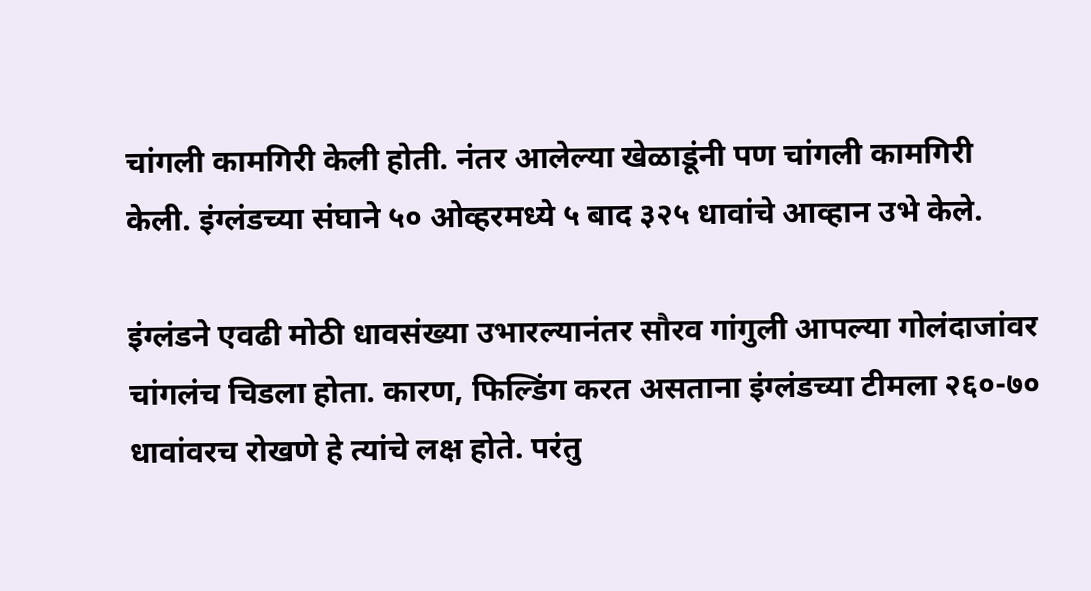चांगली कामगिरी केली होती. नंतर आलेल्या खेळाडूंनी पण चांगली कामगिरी केली. इंग्लंडच्या संघाने ५० ओव्हरमध्ये ५ बाद ३२५ धावांचे आव्हान उभे केले.

इंग्लंडने एवढी मोठी धावसंख्या उभारल्यानंतर सौरव गांगुली आपल्या गोलंदाजांवर चांगलंच चिडला होता. कारण, फिल्डिंग करत असताना इंग्लंडच्या टीमला २६०-७० धावांवरच रोखणे हे त्यांचे लक्ष होते. परंतु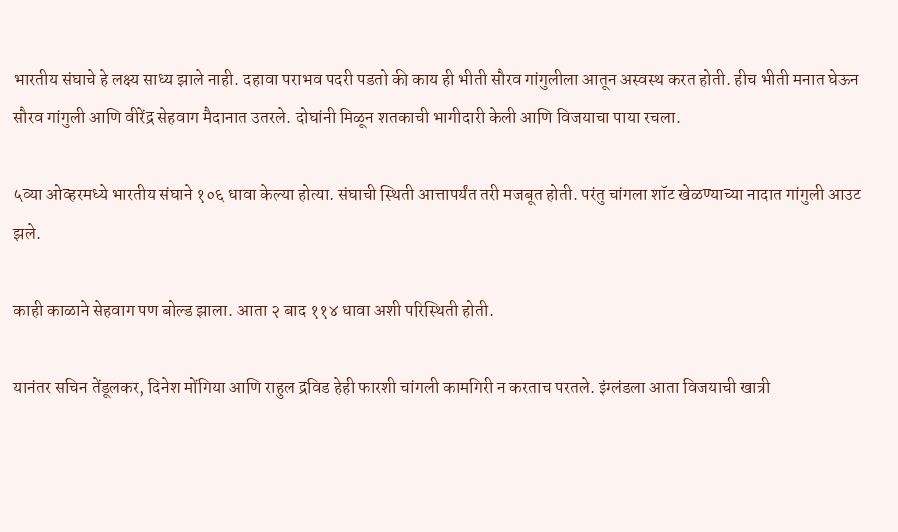भारतीय संघाचे हे लक्ष्य साध्य झाले नाही. दहावा पराभव पदरी पडतो की काय ही भीती सौरव गांगुलीला आतून अस्वस्थ करत होती. हीच भीती मनात घेऊन सौरव गांगुली आणि वीरेंद्र सेहवाग मैदानात उतरले. दोघांनी मिळून शतकाची भागीदारी केली आणि विजयाचा पाया रचला.

५व्या ओव्हरमध्ये भारतीय संघाने १०६ धावा केल्या होत्या. संघाची स्थिती आत्तापर्यंत तरी मजबूत होती. परंतु चांगला शॉट खेळण्याच्या नादात गांगुली आउट झले.

काही काळाने सेहवाग पण बोल्ड झाला. आता २ बाद ११४ धावा अशी परिस्थिती होती.

यानंतर सचिन तेंडूलकर, दिनेश मोंगिया आणि राहुल द्रविड हेही फारशी चांगली कामगिरी न करताच परतले. इंग्लंडला आता विजयाची खात्री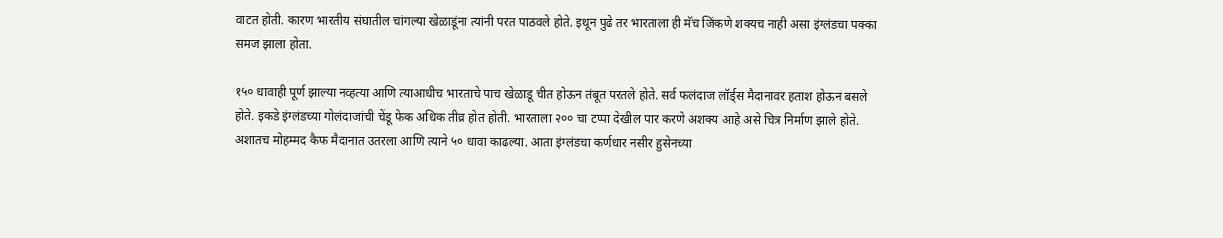वाटत होती. कारण भारतीय संघातील चांगल्या खेळाडूंना त्यांनी परत पाठवले होते. इथून पुढे तर भारताला ही मॅच जिंकणे शक्यच नाही असा इंग्लंडचा पक्का समज झाला होता.

१५० धावाही पूर्ण झाल्या नव्हत्या आणि त्याआधीच भारताचे पाच खेळाडू चीत होऊन तंबूत परतले होते. सर्व फलंदाज लॉर्ड्स मैदानावर हताश होऊन बसले होते. इकडे इंग्लंडच्या गोलंदाजांची चेंडू फेक अधिक तीव्र होत होती. भारताला २०० चा टप्पा देखील पार करणे अशक्य आहे असे चित्र निर्माण झाले होते. अशातच मोहम्मद कैफ मैदानात उतरला आणि त्याने ५० धावा काढल्या. आता इंग्लंडचा कर्णधार नसीर हुसेनच्या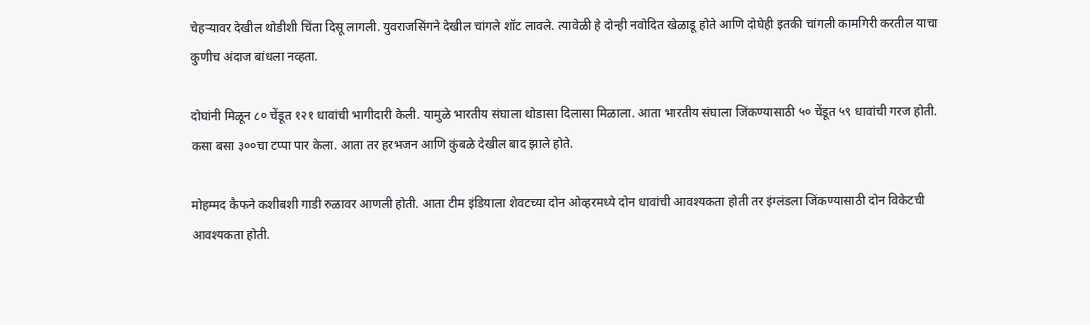चेहऱ्यावर देखील थोडीशी चिंता दिसू लागली. युवराजसिंगने देखील चांगले शॉट लावले. त्यावेळी हे दोन्ही नवोदित खेळाडू होते आणि दोघेही इतकी चांगली कामगिरी करतील याचा कुणीच अंदाज बांधला नव्हता.

दोघांनी मिळून ८० चेंडूत १२१ धावांची भागीदारी केली. यामुळे भारतीय संघाला थोडासा दिलासा मिळाला. आता भारतीय संघाला जिंकण्यासाठी ५० चेंडूत ५९ धावांची गरज होती. कसा बसा ३००चा टप्पा पार केला. आता तर हरभजन आणि कुंबळे देखील बाद झाले होते.

मोहम्मद कैफने कशीबशी गाडी रुळावर आणली होती. आता टीम इंडियाला शेवटच्या दोन ओव्हरमध्ये दोन धावांची आवश्यकता होती तर इंग्लंडला जिंकण्यासाठी दोन विकेटची आवश्यकता होती.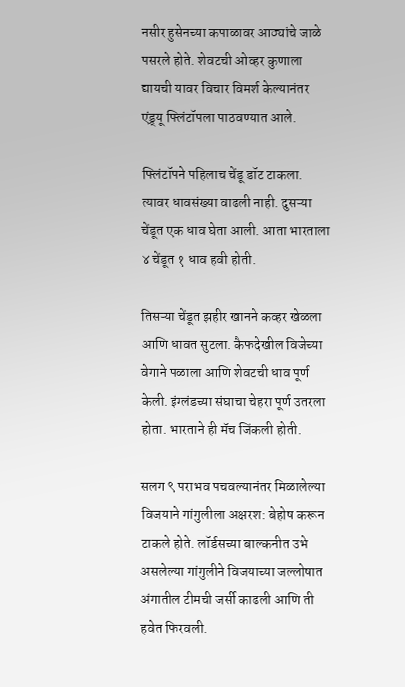नसीर हुसेनच्या कपाळावर आठ्यांचे जाळे पसरले होते. शेवटची ओव्हर कुणाला द्यायची यावर विचार विमर्श केल्यानंतर एंड्र्यू फ्लिंटॉपला पाठवण्यात आले.

फ्लिंटॉपने पहिलाच चेंडू डॉट टाकला. त्यावर धावसंख्या वाढली नाही. दुसऱ्या चेंडूत एक धाव घेता आली. आता भारताला ४ चेंडूत १ धाव हवी होती.

तिसऱ्या चेंडूत झहीर खानने कव्हर खेळला आणि धावत सुटला. कैफदेखील विजेच्या वेगाने पळाला आणि शेवटची धाव पूर्ण केली. इंग्लंडच्या संघाचा चेहरा पूर्ण उतरला होता. भारताने ही मॅच जिंकली होती.

सलग ९ पराभव पचवल्यानंतर मिळालेल्या विजयाने गांगुलीला अक्षरश: बेहोष करून टाकले होते. लॉर्डसच्या बाल्कनीत उभे असलेल्या गांगुलीने विजयाच्या जल्लोषात अंगातील टीमची जर्सी काढली आणि ती हवेत फिरवली.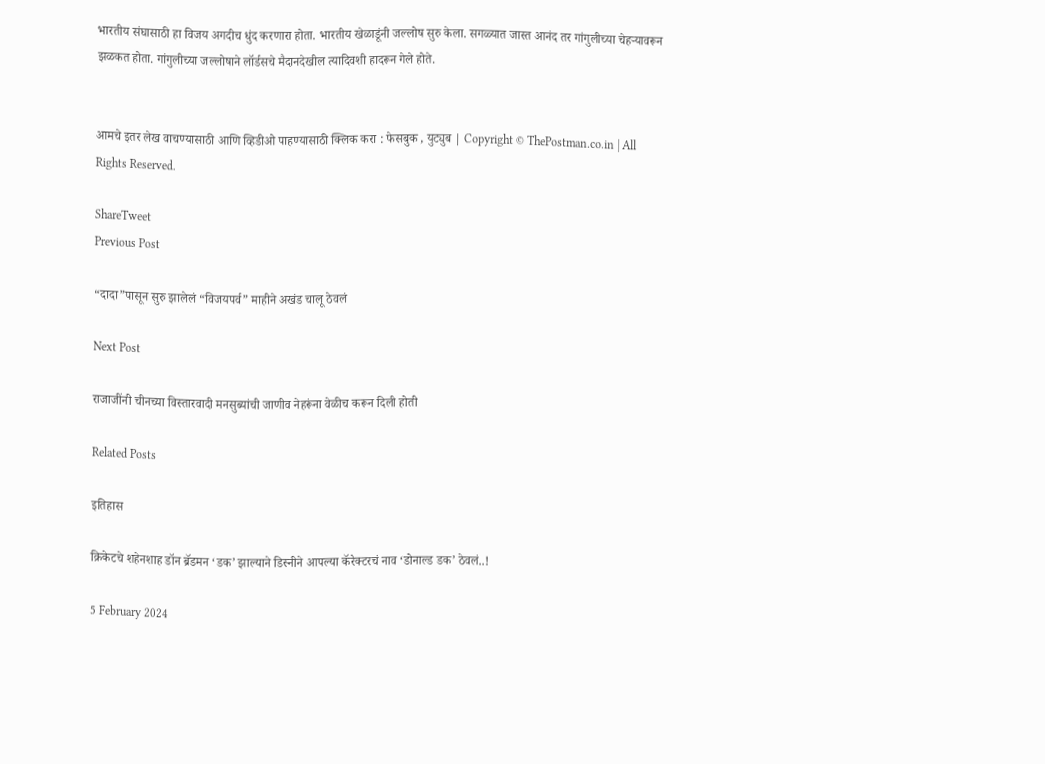भारतीय संघासाठी हा विजय अगदीच धुंद करणारा होता. भारतीय खेळाडूंनी जल्लोष सुरु केला. सगळ्यात जास्त आनंद तर गांगुलीच्या चेहऱ्यावरून झळकत होता. गांगुलीच्या जल्लोषाने लॉर्डसचे मैदानदेखील त्यादिवशी हादरून गेले होते.


आमचे इतर लेख वाचण्यासाठी आणि व्हिडीओ पाहण्यासाठी क्लिक करा : फेसबुक , युट्युब | Copyright © ThePostman.co.in | All Rights Reserved.

ShareTweet
Previous Post

“दादा”पासून सुरु झालेलं “विजयपर्व” माहीने अखंड चालू ठेवलं

Next Post

राजाजींनी चीनच्या विस्तारवादी मनसुब्यांची जाणीव नेहरूंना वेळीच करून दिली होती

Related Posts

इतिहास

क्रिकेटचे शहेनशाह डॉन ब्रॅडमन ‘डक’ झाल्याने डिस्नीने आपल्या कॅरेक्टरचं नाव ‘डोनाल्ड डक’ ठेवलं..!

5 February 2024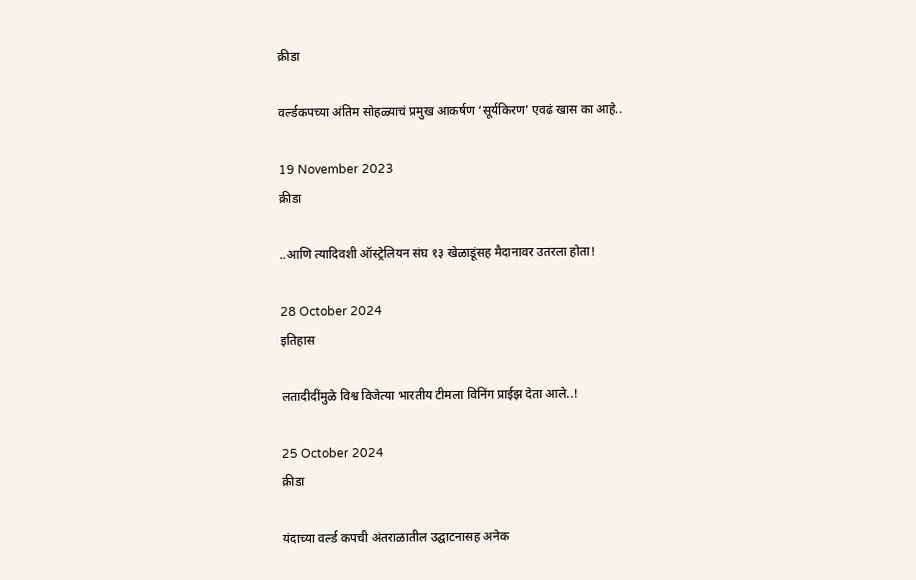क्रीडा

वर्ल्डकपच्या अंतिम सोहळ्याचं प्रमुख आकर्षण ‘सूर्यकिरण’ एवढं खास का आहे..

19 November 2023
क्रीडा

..आणि त्यादिवशी ऑस्ट्रेलियन संघ १३ खेळाडूंसह मैदानावर उतरला होता!

28 October 2024
इतिहास

लतादीदींमुळे विश्व विजेत्या भारतीय टीमला विनिंग प्राईझ देता आले..!

25 October 2024
क्रीडा

यंदाच्या वर्ल्ड कपची अंतराळातील उद्घाटनासह अनेक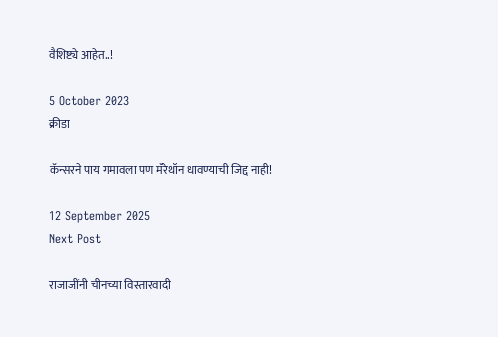वैशिष्ट्ये आहेत..!

5 October 2023
क्रीडा

कॅन्सरने पाय गमावला पण मॅरेथॉन धावण्याची जिद्द नाही!

12 September 2025
Next Post

राजाजींनी चीनच्या विस्तारवादी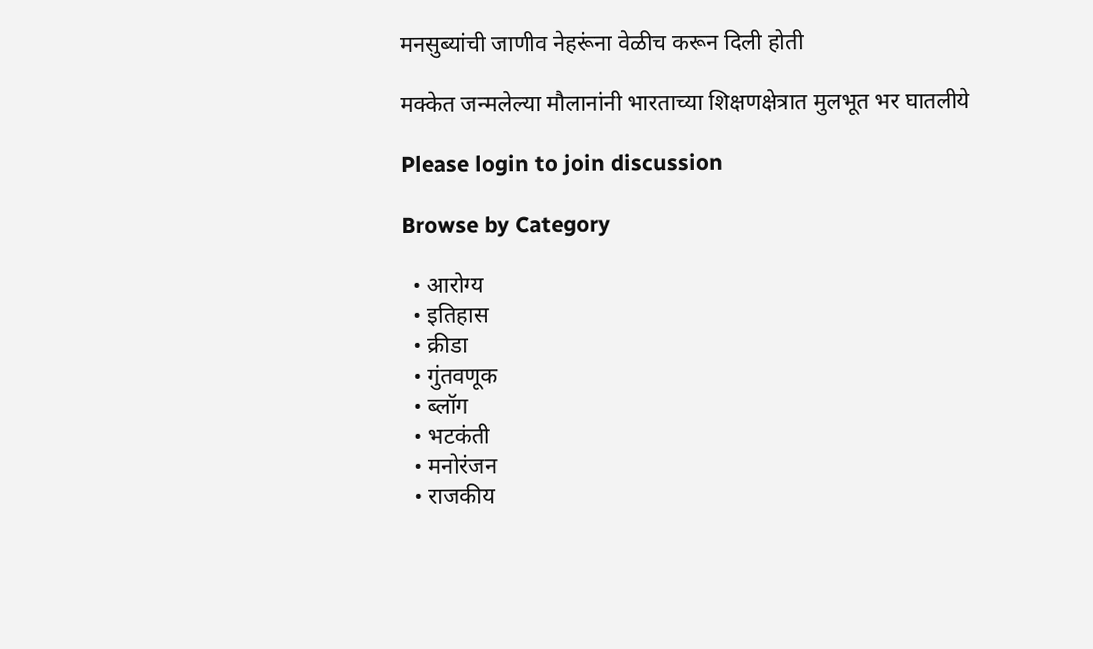मनसुब्यांची जाणीव नेहरूंना वेळीच करून दिली होती

मक्केत जन्मलेल्या मौलानांनी भारताच्या शिक्षणक्षेत्रात मुलभूत भर घातलीये

Please login to join discussion

Browse by Category

  • आरोग्य
  • इतिहास
  • क्रीडा
  • गुंतवणूक
  • ब्लॉग
  • भटकंती
  • मनोरंजन
  • राजकीय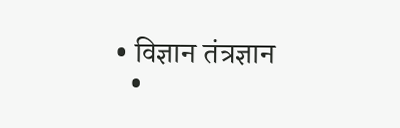• विज्ञान तंत्रज्ञान
  •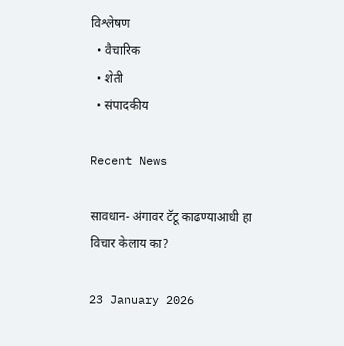विश्लेषण
  • वैचारिक
  • शेती
  • संपादकीय

Recent News

सावधान- अंगावर टॅटू काढण्याआधी हा विचार केलाय का?

23 January 2026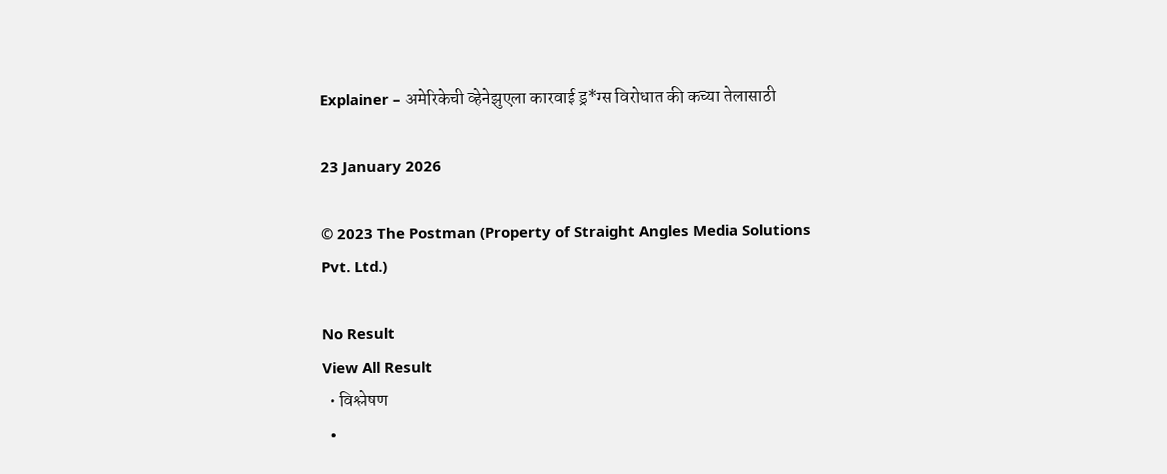Explainer – अमेरिकेची व्हेनेझुएला कारवाई ड्र*ग्स विरोधात की कच्या तेलासाठी

23 January 2026

© 2023 The Postman (Property of Straight Angles Media Solutions Pvt. Ltd.)

No Result
View All Result
  • विश्लेषण
  •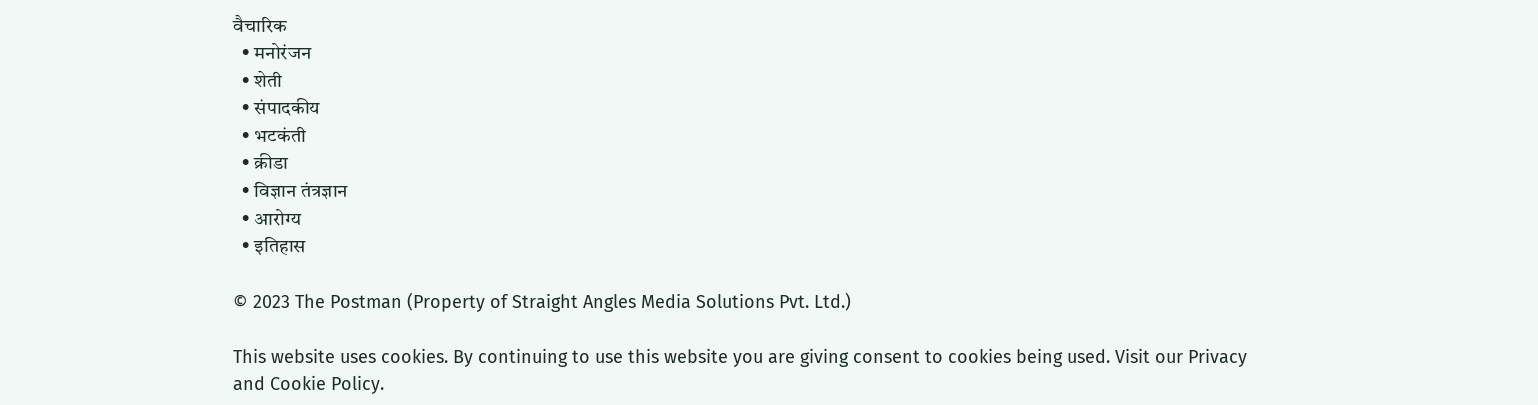वैचारिक
  • मनोरंजन
  • शेती
  • संपादकीय
  • भटकंती
  • क्रीडा
  • विज्ञान तंत्रज्ञान
  • आरोग्य
  • इतिहास

© 2023 The Postman (Property of Straight Angles Media Solutions Pvt. Ltd.)

This website uses cookies. By continuing to use this website you are giving consent to cookies being used. Visit our Privacy and Cookie Policy.